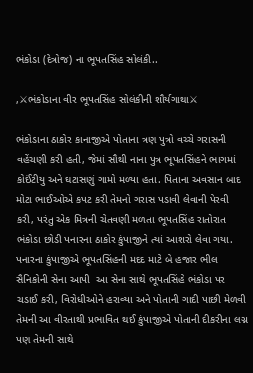ભંકોડા (દેત્રોજ) ના ભૂપતસિંહ સોલંકી..

,⚔ભંકોડાના વીર ભૂપતસિંહ સોલંકીની શૌર્યગાથા⚔

ભંકોડાના ઠાકોર કાનાજીએ પોતાના ત્રણ પુત્રો વચ્ચે ગરાસની વહેંચણી કરી હતી, જેમાં સૌથી નાના પુત્ર ભૂપતસિંહને ભાગમાં કોઈંટીયુ અને ઘટાસણું ગામો મળ્યા હતા. પિતાના અવસાન બાદ મોટા ભાઈઓએ કપટ કરી તેમનો ગરાસ પડાવી લેવાની પેરવી કરી, પરંતુ એક મિત્રની ચેતવણી મળતા ભૂપતસિંહ રાતોરાત ભંકોડા છોડી પનારના ઠાકોર કુંપાજીને ત્યાં આશરો લેવા ગયા.
પનારના કુંપાજીએ ભૂપતસિંહની મદદ માટે બે હજાર ભીલ સૈનિકોની સેના આપી  આ સેના સાથે ભૂપતસિંહે ભંકોડા પર ચડાઈ કરી, વિરોધીઓને હરાવ્યા અને પોતાની ગાદી પાછી મેળવી  તેમની આ વીરતાથી પ્રભાવિત થઈ કુંપાજીએ પોતાની દીકરીના લગ્ન પણ તેમની સાથે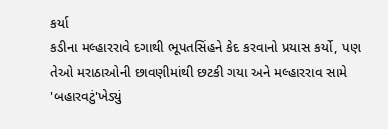કર્યા
કડીના મલ્હારરાવે દગાથી ભૂપતસિંહને કેદ કરવાનો પ્રયાસ કર્યો, પણ તેઓ મરાઠાઓની છાવણીમાંથી છટકી ગયા અને મલ્હારરાવ સામે 'બહારવટું'ખેડ્યું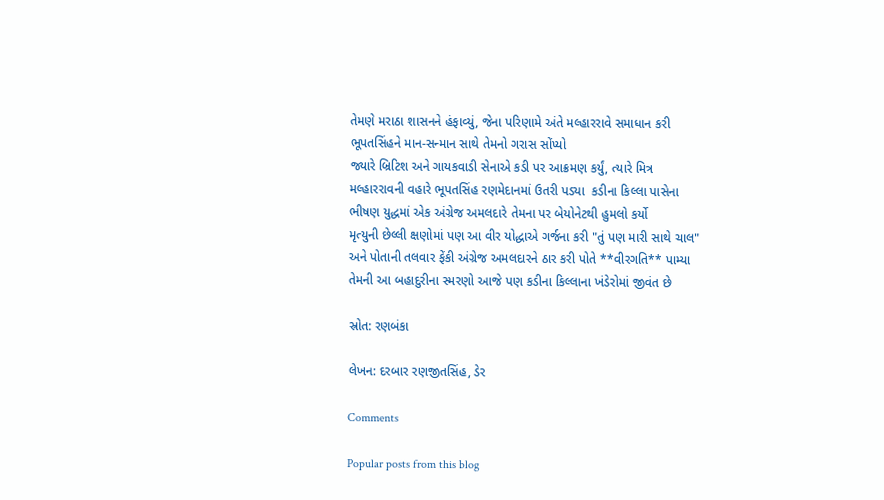તેમણે મરાઠા શાસનને હંફાવ્યું, જેના પરિણામે અંતે મલ્હારરાવે સમાધાન કરી ભૂપતસિંહને માન-સન્માન સાથે તેમનો ગરાસ સોંપ્યો
જ્યારે બ્રિટિશ અને ગાયકવાડી સેનાએ કડી પર આક્રમણ કર્યું, ત્યારે મિત્ર મલ્હારરાવની વહારે ભૂપતસિંહ રણમેદાનમાં ઉતરી પડ્યા  કડીના કિલ્લા પાસેના ભીષણ યુદ્ધમાં એક અંગ્રેજ અમલદારે તેમના પર બેયોનેટથી હુમલો કર્યો
મૃત્યુની છેલ્લી ક્ષણોમાં પણ આ વીર યોદ્ધાએ ગર્જના કરી "તું પણ મારી સાથે ચાલ"       અને પોતાની તલવાર ફેંકી અંગ્રેજ અમલદારને ઠાર કરી પોતે **વીરગતિ** પામ્યા તેમની આ બહાદુરીના સ્મરણો આજે પણ કડીના કિલ્લાના ખંડેરોમાં જીવંત છે

સ્રોત: રણબંકા

લેખન: દરબાર રણજીતસિંહ, ડેર

Comments

Popular posts from this blog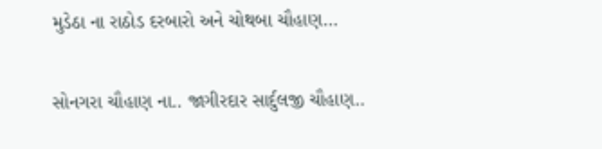મુડેઠા ના રાઠોડ દરબારો અને ચોથબા ચૌહાણ...

સોનગરા ચૌહાણ ના.. જાગીરદાર સાર્દુલજી ચૌહાણ..